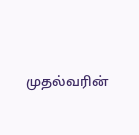முதல்வரின்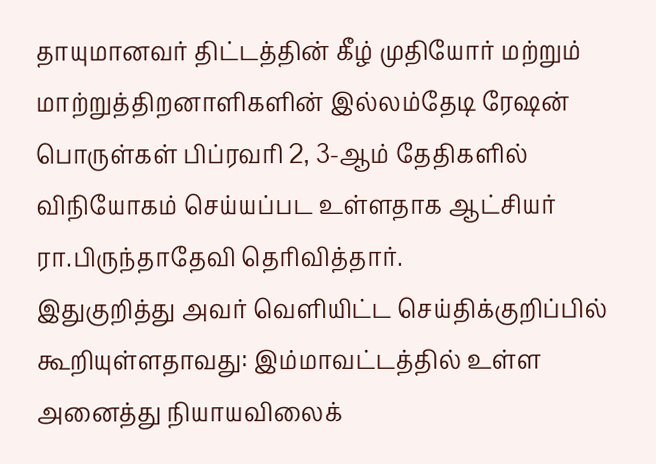தாயுமானவர் திட்டத்தின் கீழ் முதியோர் மற்றும் மாற்றுத்திறனாளிகளின் இல்லம்தேடி ரேஷன் பொருள்கள் பிப்ரவரி 2, 3-ஆம் தேதிகளில் விநியோகம் செய்யப்பட உள்ளதாக ஆட்சியர் ரா.பிருந்தாதேவி தெரிவித்தார்.
இதுகுறித்து அவர் வெளியிட்ட செய்திக்குறிப்பில் கூறியுள்ளதாவது: இம்மாவட்டத்தில் உள்ள அனைத்து நியாயவிலைக்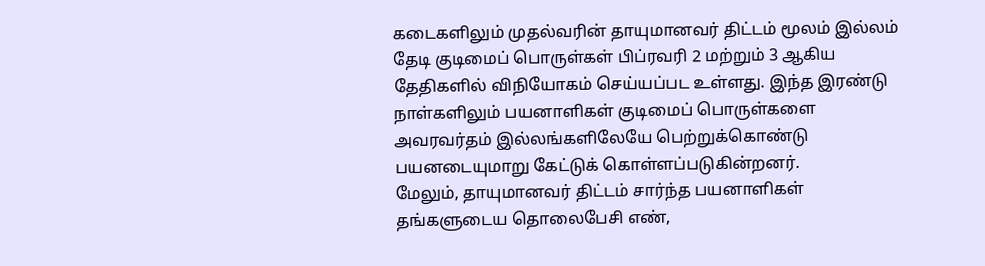கடைகளிலும் முதல்வரின் தாயுமானவர் திட்டம் மூலம் இல்லம் தேடி குடிமைப் பொருள்கள் பிப்ரவரி 2 மற்றும் 3 ஆகிய தேதிகளில் விநியோகம் செய்யப்பட உள்ளது. இந்த இரண்டு நாள்களிலும் பயனாளிகள் குடிமைப் பொருள்களை அவரவர்தம் இல்லங்களிலேயே பெற்றுக்கொண்டு பயனடையுமாறு கேட்டுக் கொள்ளப்படுகின்றனர்.
மேலும், தாயுமானவர் திட்டம் சார்ந்த பயனாளிகள் தங்களுடைய தொலைபேசி எண்,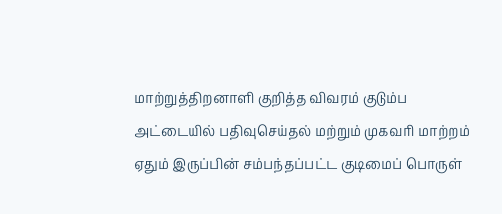மாற்றுத்திறனாளி குறித்த விவரம் குடும்ப அட்டையில் பதிவுசெய்தல் மற்றும் முகவரி மாற்றம் ஏதும் இருப்பின் சம்பந்தப்பட்ட குடிமைப் பொருள்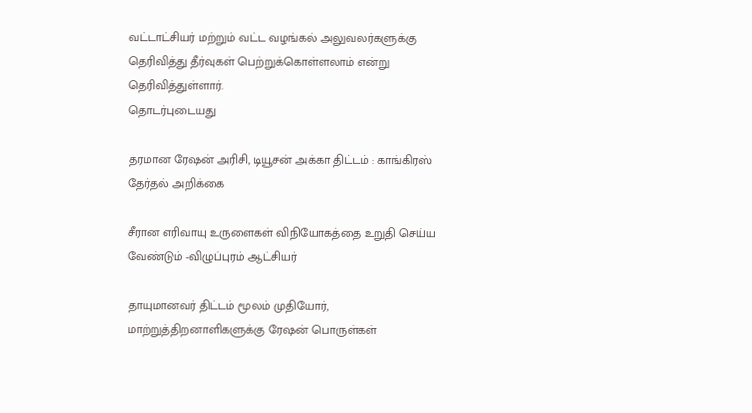வட்டாட்சியர் மற்றும் வட்ட வழங்கல் அலுவலர்களுக்கு தெரிவித்து தீர்வுகள் பெற்றுக்கொள்ளலாம் என்று தெரிவித்துள்ளார்.
தொடர்புடையது

தரமான ரேஷன் அரிசி, டியூசன் அக்கா திட்டம் : காங்கிரஸ் தேர்தல் அறிக்கை

சீரான எரிவாயு உருளைகள் விநியோகத்தை உறுதி செய்ய வேண்டும் -விழுப்புரம் ஆட்சியர்

தாயுமானவர் திட்டம் மூலம் முதியோர், மாற்றுத்திறனாளிகளுக்கு ரேஷன் பொருள்கள்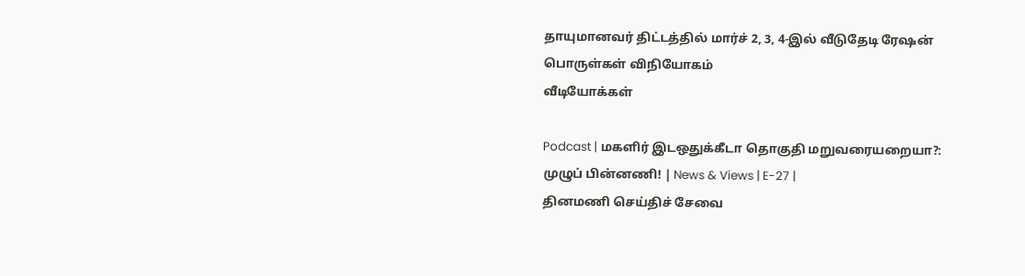தாயுமானவர் திட்டத்தில் மார்ச் 2, 3, 4-இல் வீடுதேடி ரேஷன் பொருள்கள் விநியோகம்
வீடியோக்கள்

Podcast | மகளிர் இடஒதுக்கீடா தொகுதி மறுவரையறையா?: முழுப் பின்னணி! | News & Views | E-27 |
தினமணி செய்திச் சேவை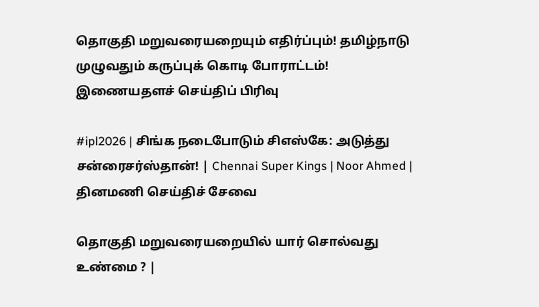தொகுதி மறுவரையறையும் எதிர்ப்பும்! தமிழ்நாடு முழுவதும் கருப்புக் கொடி போராட்டம்!
இணையதளச் செய்திப் பிரிவு

#ipl2026 | சிங்க நடைபோடும் சிஎஸ்கே: அடுத்து சன்ரைசர்ஸ்தான்! | Chennai Super Kings | Noor Ahmed |
தினமணி செய்திச் சேவை

தொகுதி மறுவரையறையில் யார் சொல்வது உண்மை ? |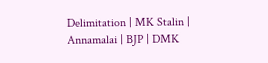Delimitation | MK Stalin | Annamalai | BJP | DMK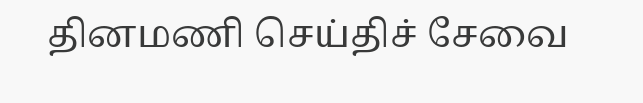தினமணி செய்திச் சேவை